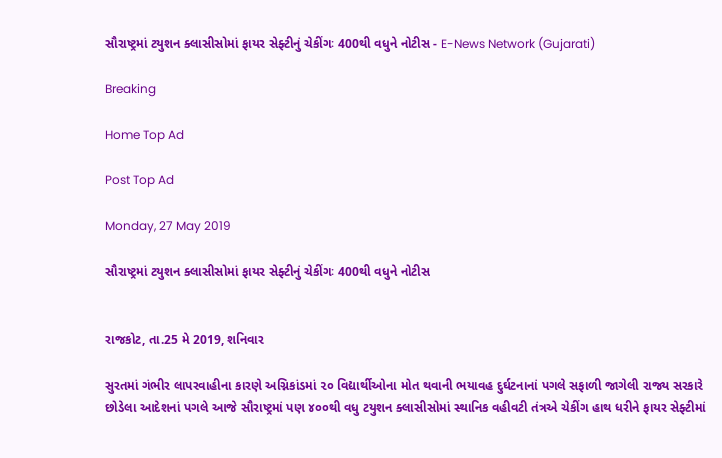સૌરાષ્ટ્રમાં ટયુશન ક્લાસીસોમાં ફાયર સેફ્ટીનું ચેકીંગઃ 400થી વધુને નોટીસ - E-News Network (Gujarati)

Breaking

Home Top Ad

Post Top Ad

Monday, 27 May 2019

સૌરાષ્ટ્રમાં ટયુશન ક્લાસીસોમાં ફાયર સેફ્ટીનું ચેકીંગઃ 400થી વધુને નોટીસ


રાજકોટ, તા.25 મે 2019, શનિવાર

સુરતમાં ગંભીર લાપરવાહીના કારણે અગ્નિકાંડમાં ૨૦ વિદ્યાર્થીઓના મોત થવાની ભયાવહ દુર્ઘટનાનાં પગલે સફાળી જાગેલી રાજ્ય સરકારે છોડેલા આદેશનાં પગલે આજે સૌરાષ્ટ્રમાં પણ ૪૦૦થી વધુ ટયુશન ક્લાસીસોમાં સ્થાનિક વહીવટી તંત્રએ ચેકીંગ હાથ ધરીને ફાયર સેફ્ટીમાં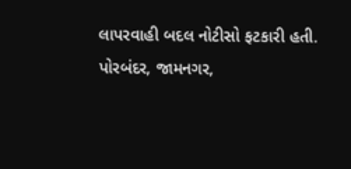લાપરવાહી બદલ નોટીસો ફટકારી હતી. પોરબંદર, જામનગર,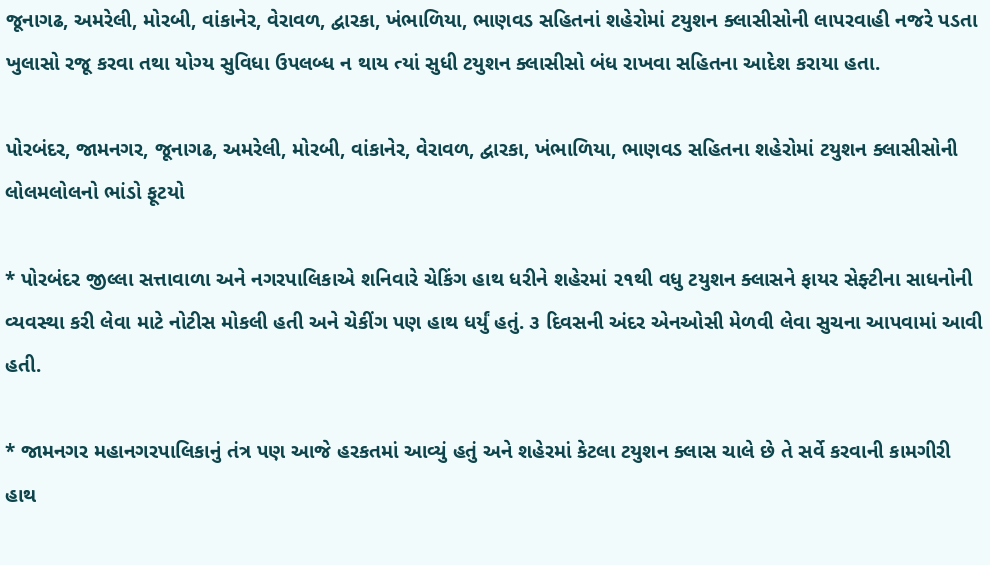જૂનાગઢ, અમરેલી, મોરબી, વાંકાનેર, વેરાવળ, દ્વારકા, ખંભાળિયા, ભાણવડ સહિતનાં શહેરોમાં ટયુશન ક્લાસીસોની લાપરવાહી નજરે પડતા ખુલાસો રજૂ કરવા તથા યોગ્ય સુવિધા ઉપલબ્ધ ન થાય ત્યાં સુધી ટયુશન ક્લાસીસો બંધ રાખવા સહિતના આદેશ કરાયા હતા.

પોરબંદર, જામનગર, જૂનાગઢ, અમરેલી, મોરબી, વાંકાનેર, વેરાવળ, દ્વારકા, ખંભાળિયા, ભાણવડ સહિતના શહેરોમાં ટયુશન ક્લાસીસોની લોલમલોલનો ભાંડો ફૂટયો

* પોરબંદર જીલ્લા સત્તાવાળા અને નગરપાલિકાએ શનિવારે ચેકિંગ હાથ ધરીને શહેરમાં ૨૧થી વધુ ટયુશન ક્લાસને ફાયર સેફ્ટીના સાધનોની વ્યવસ્થા કરી લેવા માટે નોટીસ મોકલી હતી અને ચેકીંગ પણ હાથ ધર્યું હતું. ૩ દિવસની અંદર એનઓસી મેળવી લેવા સુચના આપવામાં આવી હતી.

* જામનગર મહાનગરપાલિકાનું તંત્ર પણ આજે હરકતમાં આવ્યું હતું અને શહેરમાં કેટલા ટયુશન ક્લાસ ચાલે છે તે સર્વે કરવાની કામગીરી હાથ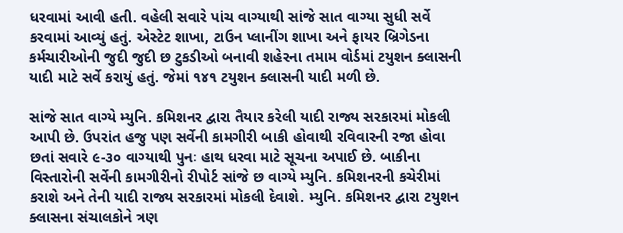ધરવામાં આવી હતી. વહેલી સવારે પાંચ વાગ્યાથી સાંજે સાત વાગ્યા સુધી સર્વે કરવામાં આવ્યું હતું. એસ્ટેટ શાખા, ટાઉન પ્લાનીંગ શાખા અને ફાયર બ્રિગેડના કર્મચારીઓની જુદી જુદી છ ટુકડીઓ બનાવી શહેરના તમામ વોર્ડમાં ટયુશન ક્લાસની યાદી માટે સર્વે કરાયું હતું. જેમાં ૧૪૧ ટયુશન ક્લાસની યાદી મળી છે.

સાંજે સાત વાગ્યે મ્યુનિ. કમિશનર દ્વારા તૈયાર કરેલી યાદી રાજ્ય સરકારમાં મોકલી આપી છે. ઉપરાંત હજુ પણ સર્વેની કામગીરી બાકી હોવાથી રવિવારની રજા હોવા છતાં સવારે ૯-૩૦ વાગ્યાથી પુનઃ હાથ ધરવા માટે સૂચના અપાઈ છે. બાકીના વિસ્તારોની સર્વેની કામગીરીનો રીપોર્ટ સાંજે છ વાગ્યે મ્યુનિ. કમિશનરની કચેરીમાં કરાશે અને તેની યાદી રાજ્ય સરકારમાં મોકલી દેવાશે. મ્યુનિ. કમિશનર દ્વારા ટયુશન ક્લાસના સંચાલકોને ત્રણ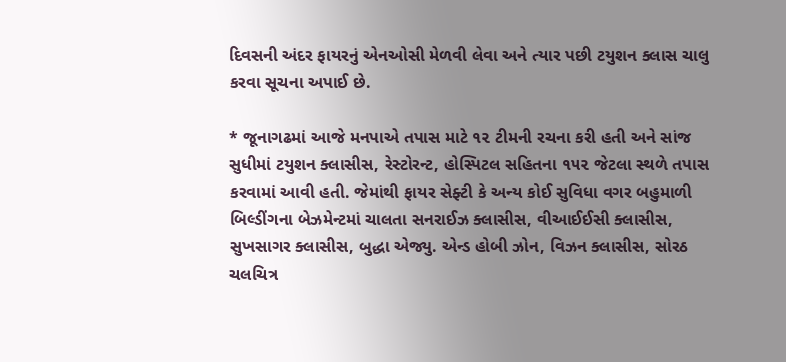દિવસની અંદર ફાયરનું એનઓસી મેળવી લેવા અને ત્યાર પછી ટયુશન ક્લાસ ચાલુ કરવા સૂચના અપાઈ છે.

* જૂનાગઢમાં આજે મનપાએ તપાસ માટે ૧૨ ટીમની રચના કરી હતી અને સાંજ સુધીમાં ટયુશન ક્લાસીસ, રેસ્ટોરન્ટ, હોસ્પિટલ સહિતના ૧૫૨ જેટલા સ્થળે તપાસ કરવામાં આવી હતી. જેમાંથી ફાયર સેફ્ટી કે અન્ય કોઈ સુવિધા વગર બહુમાળી બિલ્ડીંગના બેઝમેન્ટમાં ચાલતા સનરાઈઝ ક્લાસીસ, વીઆઈઈસી ક્લાસીસ, સુખસાગર ક્લાસીસ, બુદ્ધા એજ્યુ. એન્ડ હોબી ઝોન, વિઝન ક્લાસીસ, સોરઠ ચલચિત્ર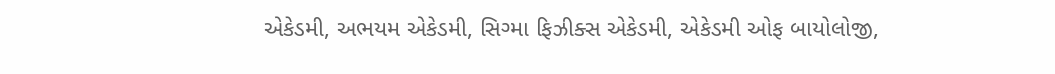એકેડમી, અભયમ એકેડમી, સિગ્મા ફિઝીક્સ એકેડમી, એકેડમી ઓફ બાયોલોજી,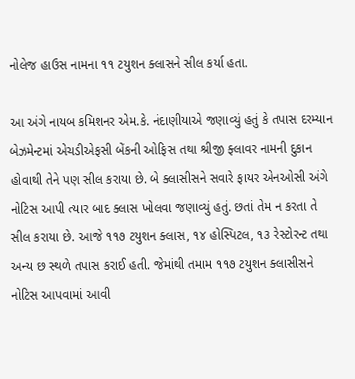નોલેજ હાઉસ નામના ૧૧ ટયુશન ક્લાસને સીલ કર્યા હતા.

આ અંગે નાયબ કમિશનર એમ.કે. નંદાણીયાએ જણાવ્યું હતું કે તપાસ દરમ્યાન બેઝમેન્ટમાં એચડીએફસી બેંકની ઓફિસ તથા શ્રીજી ફ્લાવર નામની દુકાન હોવાથી તેને પણ સીલ કરાયા છે. બે ક્લાસીસને સવારે ફાયર એનઓસી અંગે નોટિસ આપી ત્યાર બાદ ક્લાસ ખોલવા જણાવ્યું હતું. છતાં તેમ ન કરતા તે સીલ કરાયા છે. આજે ૧૧૭ ટયુશન ક્લાસ, ૧૪ હોસ્પિટલ, ૧૩ રેસ્ટોરન્ટ તથા અન્ય છ સ્થળે તપાસ કરાઈ હતી. જેમાંથી તમામ ૧૧૭ ટયુશન ક્લાસીસને નોટિસ આપવામાં આવી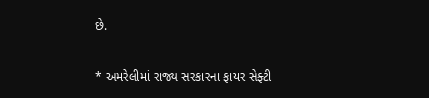છે.

* અમરેલીમાં રાજ્ય સરકારના ફાયર સેફ્ટી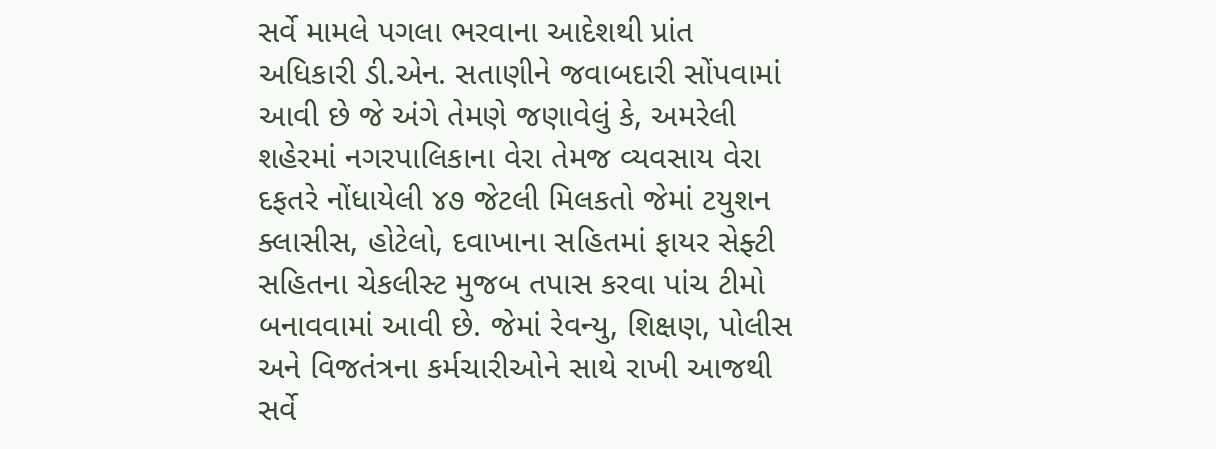સર્વે મામલે પગલા ભરવાના આદેશથી પ્રાંત અધિકારી ડી.એન. સતાણીને જવાબદારી સોંપવામાં આવી છે જે અંગે તેમણે જણાવેલું કે, અમરેલી શહેરમાં નગરપાલિકાના વેરા તેમજ વ્યવસાય વેરા દફતરે નોંધાયેલી ૪૭ જેટલી મિલકતો જેમાં ટયુશન ક્લાસીસ, હોટેલો, દવાખાના સહિતમાં ફાયર સેફ્ટી સહિતના ચેકલીસ્ટ મુજબ તપાસ કરવા પાંચ ટીમો બનાવવામાં આવી છે. જેમાં રેવન્યુ, શિક્ષણ, પોલીસ અને વિજતંત્રના કર્મચારીઓને સાથે રાખી આજથી સર્વે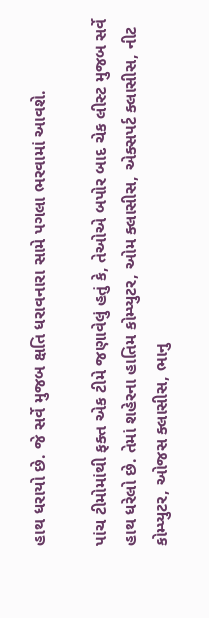હાથ ધરાયો છે. જે સર્વે મુજબ ક્ષતિ ધરાવનારા સામે પગલા ભરવામાં આવશે.

પાંચ ટીમોમાંથી ફક્ત એક ટીમે જણાવેલું હતું કે, તેઓએ બપોર બાદ ચેક લીસ્ટ મુજબ સર્વે હાથ ધરેલો છે. તેમાં શહેરના હાતિમ કોમ્પ્યુટર, ઓમ ક્લાસીસ, એક્સપર્ટ ક્લાસીસ, નીટ કોમ્પ્યુટર, ઓજસ ક્લાસીસ, ભાનુ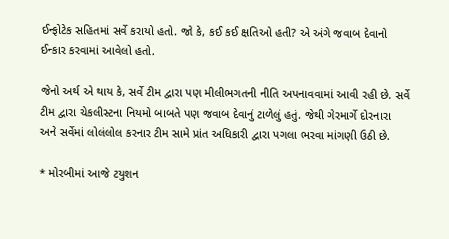ઈન્ફોટેક સહિતમાં સર્વે કરાયો હતો. જો કે, કઈ કઈ ક્ષતિઓ હતી? એ અંગે જવાબ દેવાનો ઈન્કાર કરવામાં આવેલો હતો.

જેનો અર્થ એ થાય કે, સર્વે ટીમ દ્વારા પણ મીલીભગતની નીતિ અપનાવવામાં આવી રહી છે. સર્વે ટીમ દ્વારા ચેકલીસ્ટના નિયમો બાબતે પણ જવાબ દેવાનું ટાળેલું હતું. જેથી ગેરમાર્ગે દોરનારા અને સર્વેમાં લોલંલોલ કરનાર ટીમ સામે પ્રાંત અધિકારી દ્વારા પગલા ભરવા માંગણી ઉઠી છે.

* મોરબીમાં આજે ટયુશન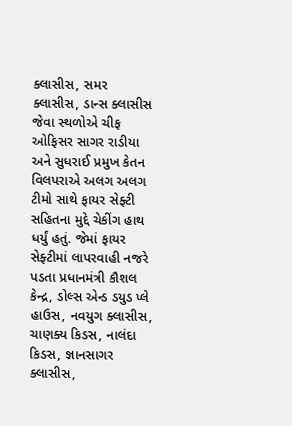ક્લાસીસ, સમર ક્લાસીસ, ડાન્સ ક્લાસીસ જેવા સ્થળોએ ચીફ ઓફિસર સાગર રાડીયા અને સુધરાઈ પ્રમુખ કેતન વિલપરાએ અલગ અલગ ટીમો સાથે ફાયર સેફ્ટી સહિતના મુદ્દે ચેકીંગ હાથ ધર્યું હતું. જેમાં ફાયર સેફ્ટીમાં લાપરવાહી નજરે પડતા પ્રધાનમંત્રી કૌશલ કેન્દ્ર, ડોલ્સ એન્ડ ડયુડ પ્લે હાઉસ, નવયુગ ક્લાસીસ, ચાણક્ય કિડસ, નાલંદા કિડસ, જ્ઞાનસાગર ક્લાસીસ,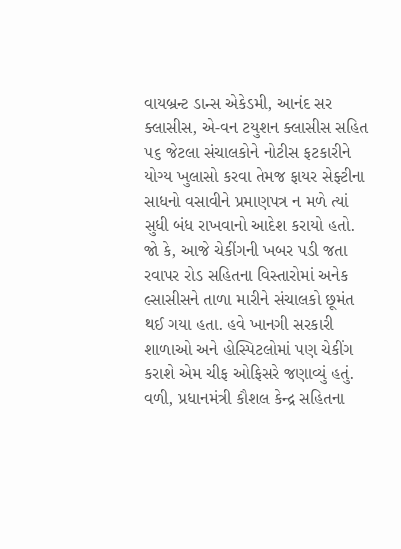વાયબ્રન્ટ ડાન્સ એકેડમી, આનંદ સર ક્લાસીસ, એ-વન ટયુશન ક્લાસીસ સહિત ૫૬ જેટલા સંચાલકોને નોટીસ ફટકારીને યોગ્ય ખુલાસો કરવા તેમજ ફાયર સેફ્ટીના સાધનો વસાવીને પ્રમાણપત્ર ન મળે ત્યાં સુધી બંધ રાખવાનો આદેશ કરાયો હતો. જો કે, આજે ચેકીંગની ખબર પડી જતા રવાપર રોડ સહિતના વિસ્તારોમાં અનેક લ્સાસીસને તાળા મારીને સંચાલકો છૂમંત થઈ ગયા હતા. હવે ખાનગી સરકારી શાળાઓ અને હોસ્પિટલોમાં પણ ચેકીંગ કરાશે એમ ચીફ ઓફિસરે જણાવ્યું હતું. વળી, પ્રધાનમંત્રી કૌશલ કેન્દ્ર સહિતના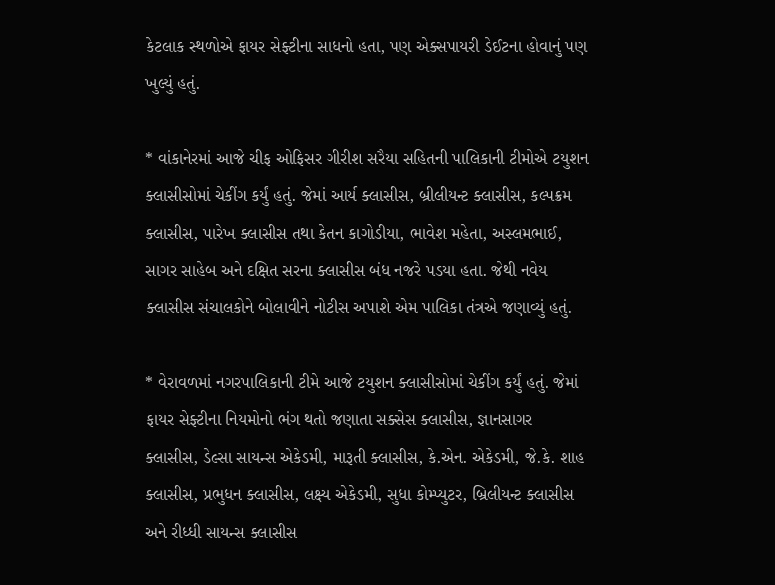કેટલાક સ્થળોએ ફાયર સેફ્ટીના સાધનો હતા, પણ એક્સપાયરી ડેઈટના હોવાનું પણ ખુલ્યું હતું.

* વાંકાનેરમાં આજે ચીફ ઓફિસર ગીરીશ સરૈયા સહિતની પાલિકાની ટીમોએ ટયુશન ક્લાસીસોમાં ચેકીંગ કર્યું હતું. જેમાં આર્ય ક્લાસીસ, બ્રીલીયન્ટ ક્લાસીસ, કલ્પક્રમ ક્લાસીસ, પારેખ ક્લાસીસ તથા કેતન કાગોડીયા, ભાવેશ મહેતા, અસ્લમભાઈ, સાગર સાહેબ અને દક્ષિત સરના ક્લાસીસ બંધ નજરે પડયા હતા. જેથી નવેય ક્લાસીસ સંચાલકોને બોલાવીને નોટીસ અપાશે એમ પાલિકા તંત્રએ જણાવ્યું હતું.

* વેરાવળમાં નગરપાલિકાની ટીમે આજે ટયુશન ક્લાસીસોમાં ચેકીંગ કર્યું હતું. જેમાં ફાયર સેફ્ટીના નિયમોનો ભંગ થતો જણાતા સક્સેસ ક્લાસીસ, જ્ઞાનસાગર ક્લાસીસ, ડેલ્સા સાયન્સ એકેડમી, મારૂતી ક્લાસીસ, કે.એન. એકેડમી, જે.કે. શાહ ક્લાસીસ, પ્રભુધન ક્લાસીસ, લક્ષ્ય એકેડમી, સુધા કોમ્પ્યુટર, બ્રિલીયન્ટ ક્લાસીસ અને રીધ્ધી સાયન્સ ક્લાસીસ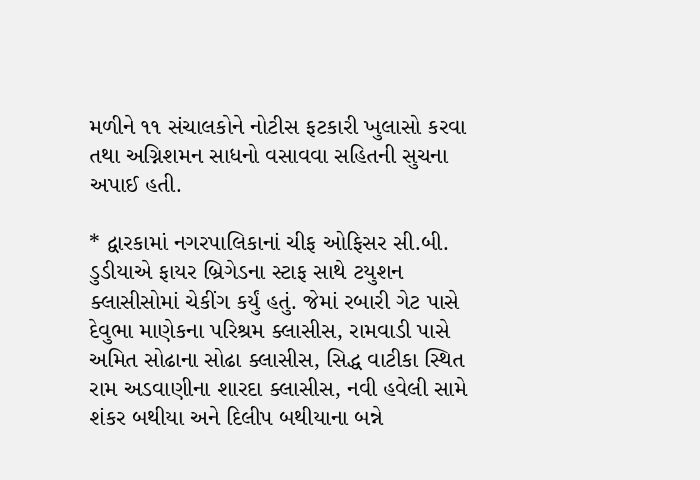મળીને ૧૧ સંચાલકોને નોટીસ ફટકારી ખુલાસો કરવા તથા અગ્નિશમન સાધનો વસાવવા સહિતની સુચના અપાઈ હતી.

* દ્વારકામાં નગરપાલિકાનાં ચીફ ઓફિસર સી.બી. ડુડીયાએ ફાયર બ્રિગેડના સ્ટાફ સાથે ટયુશન ક્લાસીસોમાં ચેકીંગ કર્યું હતું. જેમાં રબારી ગેટ પાસે દેવુભા માણેકના પરિશ્રમ ક્લાસીસ, રામવાડી પાસે અમિત સોઢાના સોઢા ક્લાસીસ, સિદ્ધ વાટીકા સ્થિત રામ અડવાણીના શારદા ક્લાસીસ, નવી હવેલી સામે શંકર બથીયા અને દિલીપ બથીયાના બન્ને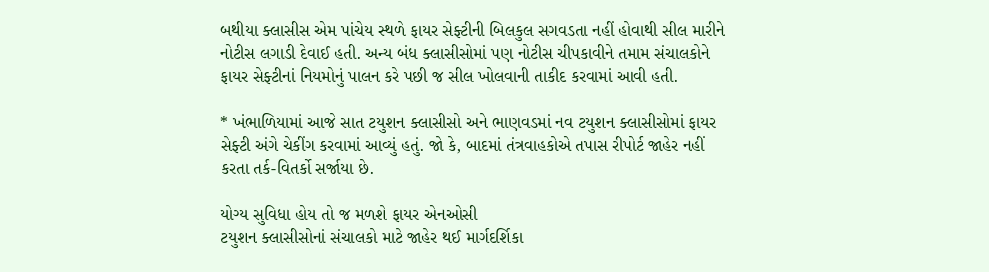બથીયા ક્લાસીસ એમ પાંચેય સ્થળે ફાયર સેફ્ટીની બિલકુલ સગવડતા નહીં હોવાથી સીલ મારીને નોટીસ લગાડી દેવાઈ હતી. અન્ય બંધ ક્લાસીસોમાં પણ નોટીસ ચીપકાવીને તમામ સંચાલકોને ફાયર સેફ્ટીનાં નિયમોનું પાલન કરે પછી જ સીલ ખોલવાની તાકીદ કરવામાં આવી હતી.

* ખંભાળિયામાં આજે સાત ટયુશન ક્લાસીસો અને ભાણવડમાં નવ ટયુશન ક્લાસીસોમાં ફાયર સેફ્ટી અંગે ચેકીંગ કરવામાં આવ્યું હતું. જો કે, બાદમાં તંત્રવાહકોએ તપાસ રીપોર્ટ જાહેર નહીં કરતા તર્ક-વિતર્કો સર્જાયા છે.

યોગ્ય સુવિધા હોય તો જ મળશે ફાયર એનઓસી
ટયુશન ક્લાસીસોનાં સંચાલકો માટે જાહેર થઈ માર્ગદર્શિકા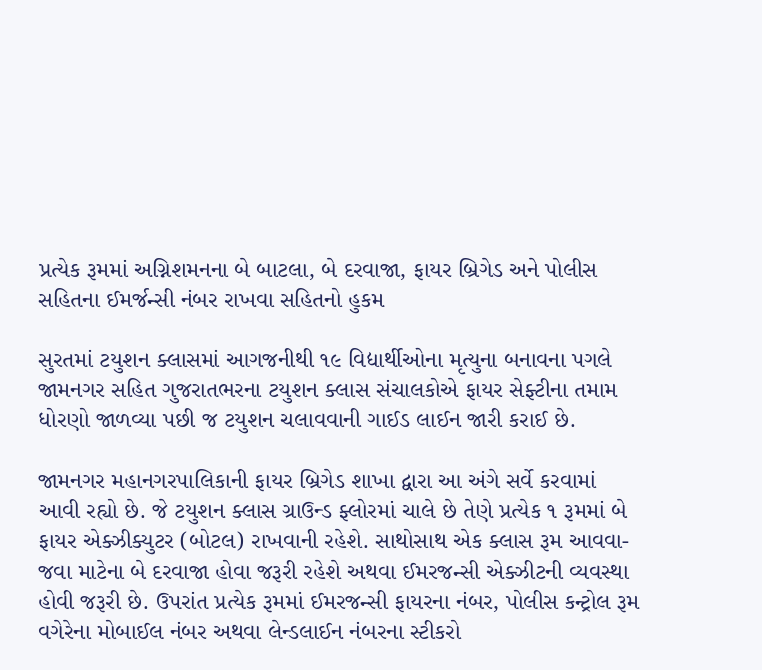પ્રત્યેક રૂમમાં અગ્નિશમનના બે બાટલા, બે દરવાજા, ફાયર બ્રિગેડ અને પોલીસ સહિતના ઈમર્જન્સી નંબર રાખવા સહિતનો હુકમ

સુરતમાં ટયુશન ક્લાસમાં આગજનીથી ૧૯ વિદ્યાર્થીઓના મૃત્યુના બનાવના પગલે જામનગર સહિત ગુજરાતભરના ટયુશન ક્લાસ સંચાલકોએ ફાયર સેફ્ટીના તમામ ધોરણો જાળવ્યા પછી જ ટયુશન ચલાવવાની ગાઈડ લાઈન જારી કરાઈ છે.

જામનગર મહાનગરપાલિકાની ફાયર બ્રિગેડ શાખા દ્વારા આ અંગે સર્વે કરવામાં આવી રહ્યો છે. જે ટયુશન ક્લાસ ગ્રાઉન્ડ ફ્લોરમાં ચાલે છે તેણે પ્રત્યેક ૧ રૂમમાં બે ફાયર એક્ઝીક્યુટર (બોટલ) રાખવાની રહેશે. સાથોસાથ એક ક્લાસ રૂમ આવવા-જવા માટેના બે દરવાજા હોવા જરૂરી રહેશે અથવા ઈમરજન્સી એક્ઝીટની વ્યવસ્થા હોવી જરૂરી છે. ઉપરાંત પ્રત્યેક રૂમમાં ઈમરજન્સી ફાયરના નંબર, પોલીસ કન્ટ્રોલ રૂમ વગેરેના મોબાઈલ નંબર અથવા લેન્ડલાઈન નંબરના સ્ટીકરો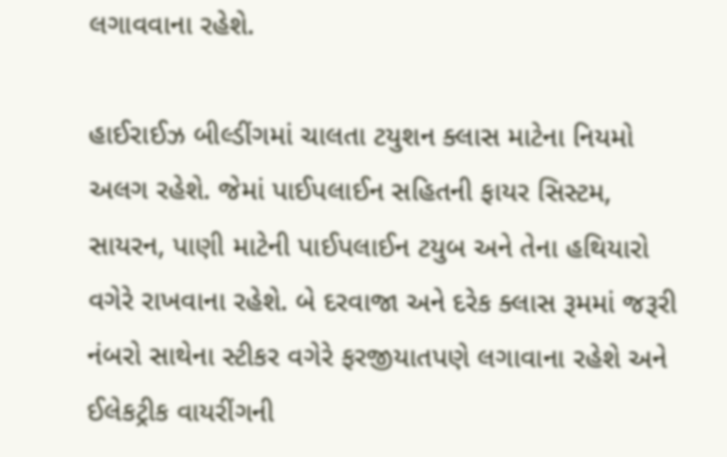લગાવવાના રહેશે.

હાઈરાઈઝ બીલ્ડીંગમાં ચાલતા ટયુશન ક્લાસ માટેના નિયમો અલગ રહેશે. જેમાં પાઈપલાઈન સહિતની ફાયર સિસ્ટમ, સાયરન, પાણી માટેની પાઈપલાઈન ટયુબ અને તેના હથિયારો વગેરે રાખવાના રહેશે. બે દરવાજા અને દરેક ક્લાસ રૂમમાં જરૂરી નંબરો સાથેના સ્ટીકર વગેરે ફરજીયાતપણે લગાવાના રહેશે અને ઈલેકટ્રીક વાયરીંગની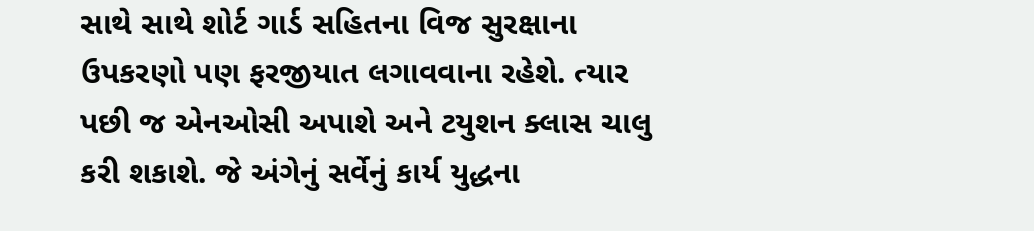સાથે સાથે શોર્ટ ગાર્ડ સહિતના વિજ સુરક્ષાના ઉપકરણો પણ ફરજીયાત લગાવવાના રહેશે. ત્યાર પછી જ એનઓસી અપાશે અને ટયુશન ક્લાસ ચાલુ કરી શકાશે. જે અંગેનું સર્વેનું કાર્ય યુદ્ધના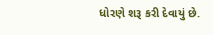ધોરણે શરૂ કરી દેવાયું છે.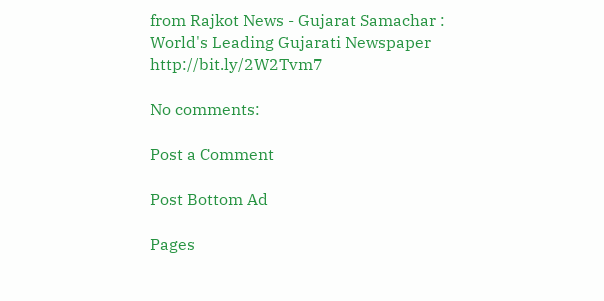from Rajkot News - Gujarat Samachar : World's Leading Gujarati Newspaper http://bit.ly/2W2Tvm7

No comments:

Post a Comment

Post Bottom Ad

Pages